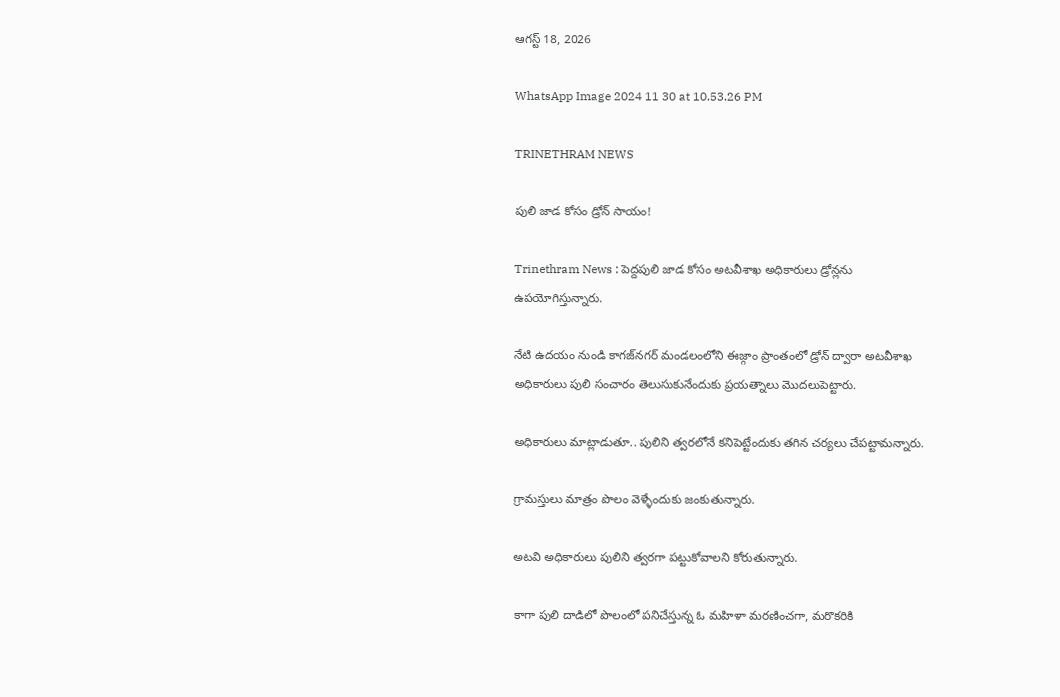ఆగస్ట్ 18, 2026

WhatsApp Image 2024 11 30 at 10.53.26 PM

TRINETHRAM NEWS

పులి జాడ కోసం డ్రోన్ సాయం!

Trinethram News : పెద్దపులి జాడ కోసం అటవీశాఖ అధికారులు డ్రోన్లను ఉపయోగిస్తున్నారు.

నేటి ఉదయం నుండి కాగజ్‌నగర్‌ మండలంలోని ఈజ్గాం ప్రాంతంలో డ్రోన్ ద్వారా అటవీశాఖ అధికారులు పులి సంచారం తెలుసుకునేందుకు ప్రయత్నాలు మొదలుపెట్టారు.

అధికారులు మాట్లాడుతూ.. పులిని త్వరలోనే కనిపెట్టేందుకు తగిన చర్యలు చేపట్టామన్నారు.

గ్రామస్తులు మాత్రం పొలం వెళ్ళేందుకు జంకుతున్నారు.

అటవి అధికారులు పులిని త్వరగా పట్టుకోవాలని కోరుతున్నారు.

కాగా పులి దాడిలో పొలంలో పనిచేస్తున్న ఓ మహిళా మరణించగా, మరొకరికి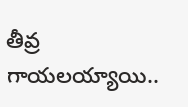తీవ్ర గాయలయ్యాయి..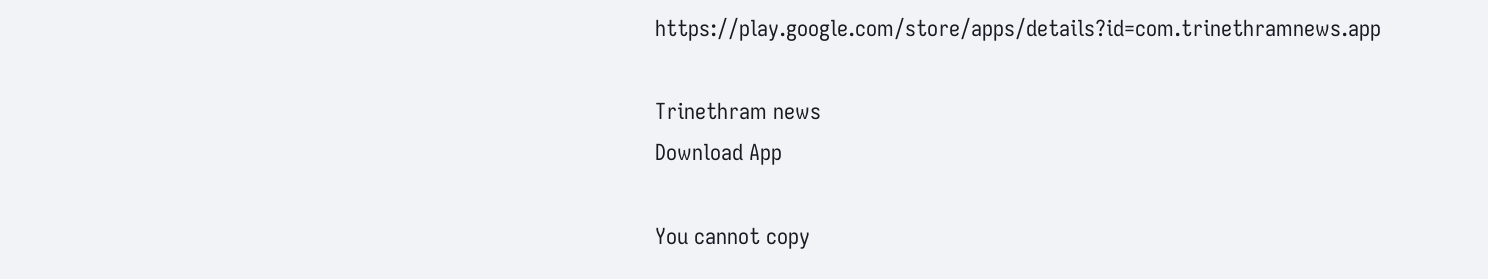https://play.google.com/store/apps/details?id=com.trinethramnews.app

Trinethram news
Download App

You cannot copy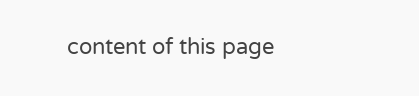content of this page